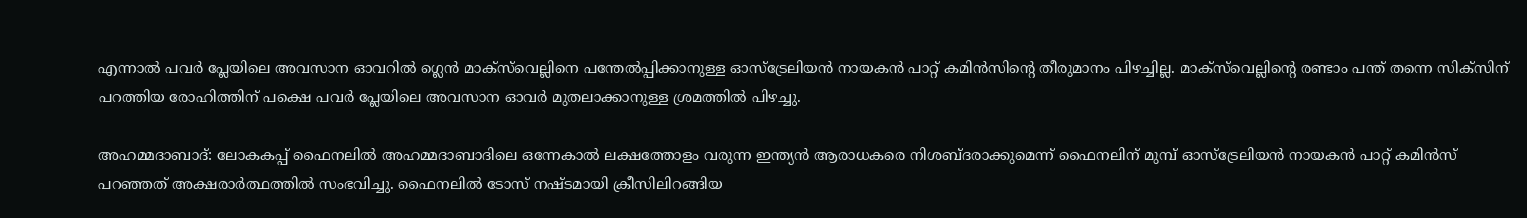എന്നാല്‍ പവര്‍ പ്ലേയിലെ അവസാന ഓവറില്‍ ഗ്ലെന്‍ മാക്സ്‌വെല്ലിനെ പന്തേല്‍പ്പിക്കാനുള്ള ഓസ്‍ട്രേലിയന്‍ നായകന്‍ പാറ്റ് കമിന്‍സിന്‍റെ തീരുമാനം പിഴച്ചില്ല. മാക്സ്‌വെല്ലിന്‍റെ രണ്ടാം പന്ത് തന്നെ സിക്സിന് പറത്തിയ രോഹിത്തിന് പക്ഷെ പവര്‍ പ്ലേയിലെ അവസാന ഓവര്‍ മുതലാക്കാനുള്ള ശ്രമത്തില്‍ പിഴച്ചു.

അഹമ്മദാബാദ്: ലോകകപ്പ് ഫൈനലില്‍ അഹമ്മദാബാദിലെ ഒന്നേകാല്‍ ലക്ഷത്തോളം വരുന്ന ഇന്ത്യൻ ആരാധകരെ നിശബ്ദരാക്കുമെന്ന് ഫൈനലിന് മുമ്പ് ഓസ്ട്രേലിയന്‍ നായകന്‍ പാറ്റ് കമിന്‍സ് പറഞ്ഞത് അക്ഷരാര്‍ത്ഥത്തില്‍ സംഭവിച്ചു. ഫൈനലില്‍ ടോസ് നഷ്ടമായി ക്രീസിലിറങ്ങിയ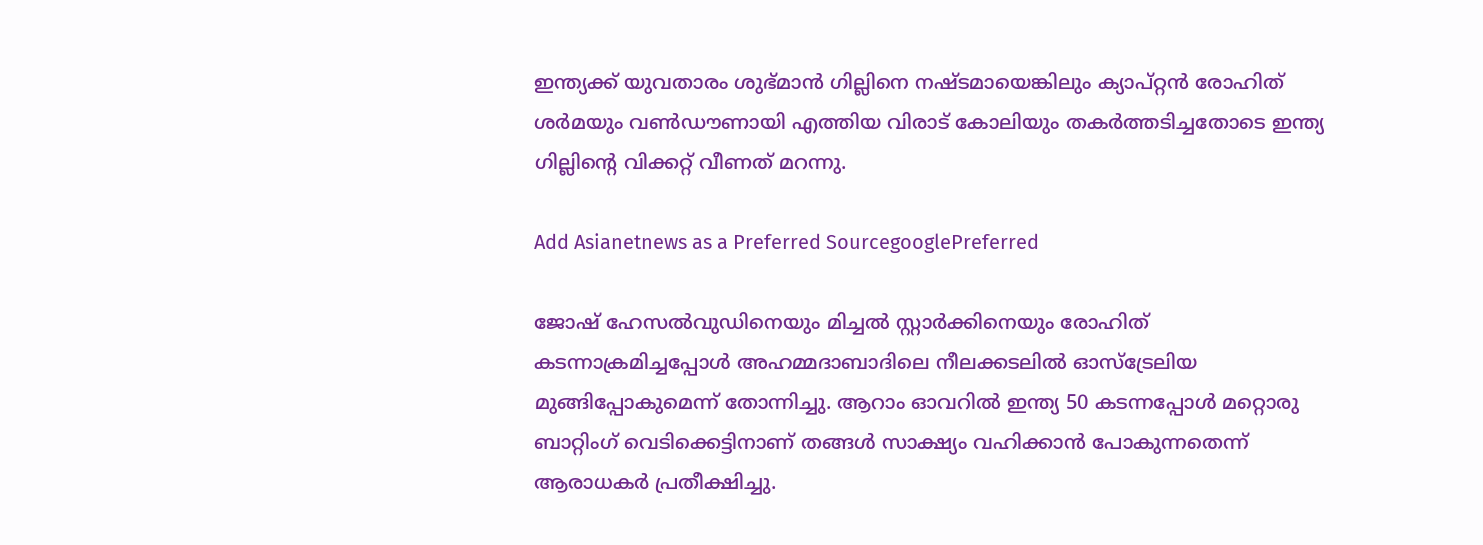ഇന്ത്യക്ക് യുവതാരം ശുഭ്മാന്‍ ഗില്ലിനെ നഷ്ടമായെങ്കിലും ക്യാപ്റ്റന്‍ രോഹിത് ശര്‍മയും വണ്‍ഡൗണായി എത്തിയ വിരാട് കോലിയും തകര്‍ത്തടിച്ചതോടെ ഇന്ത്യ ഗില്ലിന്‍റെ വിക്കറ്റ് വീണത് മറന്നു.

Add Asianetnews as a Preferred SourcegooglePreferred

ജോഷ് ഹേസല്‍വുഡിനെയും മിച്ചല്‍ സ്റ്റാര്‍ക്കിനെയും രോഹിത് കടന്നാക്രമിച്ചപ്പോള്‍ അഹമ്മദാബാദിലെ നീലക്കടലില്‍ ഓസ്ട്രേലിയ മുങ്ങിപ്പോകുമെന്ന് തോന്നിച്ചു. ആറാം ഓവറില്‍ ഇന്ത്യ 50 കടന്നപ്പോള്‍ മറ്റൊരു ബാറ്റിംഗ് വെടിക്കെട്ടിനാണ് തങ്ങള്‍ സാക്ഷ്യം വഹിക്കാന്‍ പോകുന്നതെന്ന് ആരാധകര്‍ പ്രതീക്ഷിച്ചു.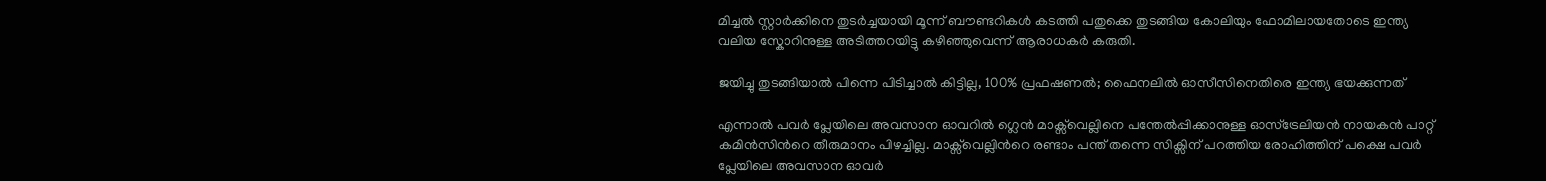മിച്ചല്‍ സ്റ്റാര്‍ക്കിനെ തുടര്‍ച്ചയായി മൂന്ന് ബൗണ്ടറികള്‍ കടത്തി പതുക്കെ തുടങ്ങിയ കോലിയും ഫോമിലായതോടെ ഇന്ത്യ വലിയ സ്കോറിനുള്ള അടിത്തറയിട്ടു കഴിഞ്ഞുവെന്ന് ആരാധകര്‍ കരുതി.

ജയിച്ചു തുടങ്ങിയാല്‍ പിന്നെ പിടിച്ചാല്‍ കിട്ടില്ല, 100% പ്രഫഷണല്‍; ഫൈനലില്‍ ഓസീസിനെതിരെ ഇന്ത്യ ഭയക്കുന്നത്

എന്നാല്‍ പവര്‍ പ്ലേയിലെ അവസാന ഓവറില്‍ ഗ്ലെന്‍ മാക്സ്‌വെല്ലിനെ പന്തേല്‍പ്പിക്കാനുള്ള ഓസ്‍ട്രേലിയന്‍ നായകന്‍ പാറ്റ് കമിന്‍സിന്‍റെ തീരുമാനം പിഴച്ചില്ല. മാക്സ്‌വെല്ലിന്‍റെ രണ്ടാം പന്ത് തന്നെ സിക്സിന് പറത്തിയ രോഹിത്തിന് പക്ഷെ പവര്‍ പ്ലേയിലെ അവസാന ഓവര്‍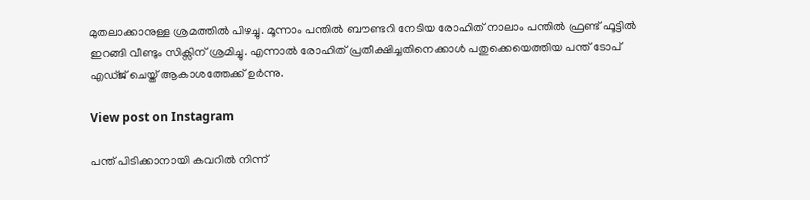മുതലാക്കാനുള്ള ശ്രമത്തില്‍ പിഴച്ചു. മൂന്നാം പന്തില്‍ ബൗണ്ടറി നേടിയ രോഹിത് നാലാം പന്തില്‍ ഫ്രണ്ട് ഫൂട്ടില്‍ ഇറങ്ങി വീണ്ടും സിക്സിന് ശ്രമിച്ചു. എന്നാല്‍ രോഹിത് പ്രതീക്ഷിച്ചതിനെക്കാള്‍ പതുക്കെയെത്തിയ പന്ത് ടോപ് എഡ്ജ് ചെയ്ത് ആകാശത്തേക്ക് ഉര്‍ന്നു.

View post on Instagram

പന്ത് പിടിക്കാനായി കവറില്‍ നിന്ന്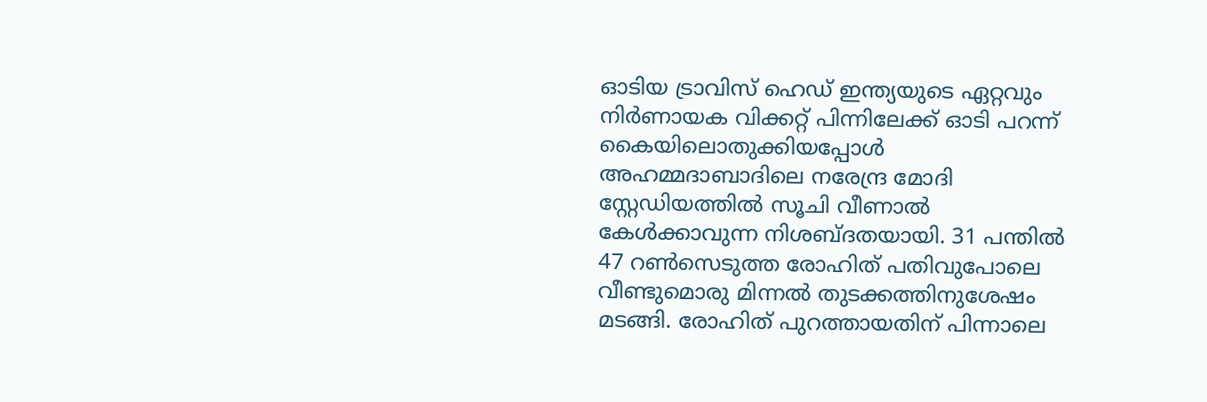ഓടിയ ട്രാവിസ് ഹെഡ് ഇന്ത്യയുടെ ഏറ്റവും നിര്‍ണായക വിക്കറ്റ് പിന്നിലേക്ക് ഓടി പറന്ന് കൈയിലൊതുക്കിയപ്പോള്‍ അഹമ്മദാബാദിലെ നരേന്ദ്ര മോദി സ്റ്റേഡിയത്തില്‍ സൂചി വീണാല്‍ കേള്‍ക്കാവുന്ന നിശബ്ദതയായി. 31 പന്തില്‍ 47 റണ്‍സെടുത്ത രോഹിത് പതിവുപോലെ വീണ്ടുമൊരു മിന്നല്‍ തുടക്കത്തിനുശേഷം മടങ്ങി. രോഹിത് പുറത്തായതിന് പിന്നാലെ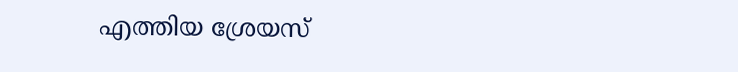എത്തിയ ശ്രേയസ്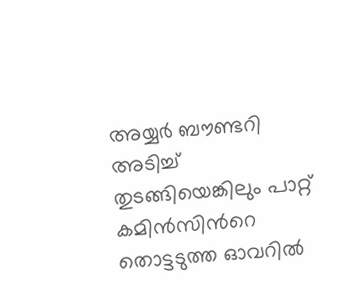അയ്യര്‍ ബൗണ്ടറി അടിച്ച് തുടങ്ങിയെങ്കിലും പാറ്റ് കമിന്‍സിന്‍റെ തൊട്ടടുത്ത ഓവറില്‍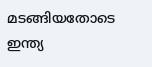മടങ്ങിയതോടെ ഇന്ത്യ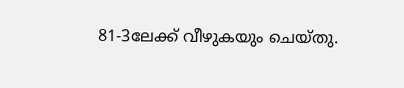81-3ലേക്ക് വീഴുകയും ചെയ്തു.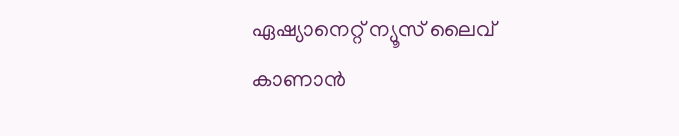ഏഷ്യാനെറ്റ് ന്യൂസ് ലൈവ് കാണാന്‍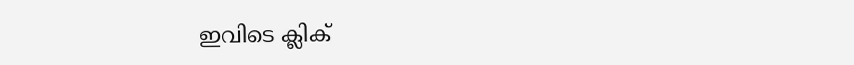ഇവിടെ ക്ലിക്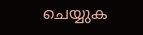ചെയ്യുക